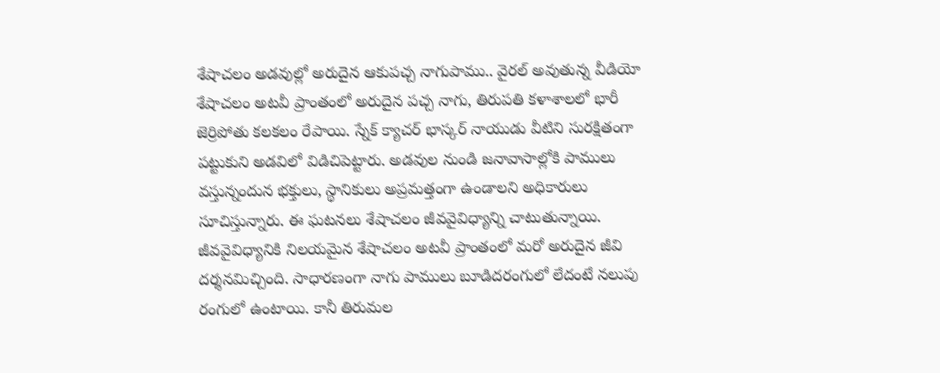శేషాచలం అడవుల్లో అరుదైన ఆకుపచ్చ నాగుపాము.. వైరల్ అవుతున్న వీడియో
శేషాచలం అటవీ ప్రాంతంలో అరుదైన పచ్చ నాగు, తిరుపతి కళాశాలలో భారీ జెర్రిపోతు కలకలం రేపాయి. స్నేక్ క్యాచర్ భాస్కర్ నాయుడు వీటిని సురక్షితంగా పట్టుకుని అడవిలో విడిచిపెట్టారు. అడవుల నుండి జనావాసాల్లోకి పాములు వస్తున్నందున భక్తులు, స్థానికులు అప్రమత్తంగా ఉండాలని అధికారులు సూచిస్తున్నారు. ఈ ఘటనలు శేషాచలం జీవవైవిధ్యాన్ని చాటుతున్నాయి.
జీవవైవిధ్యానికి నిలయమైన శేషాచలం అటవీ ప్రాంతంలో మరో అరుదైన జీవి దర్శనమిచ్చింది. సాధారణంగా నాగు పాములు బూడిదరంగులో లేదంటే నలుపు రంగులో ఉంటాయి. కానీ తిరుమల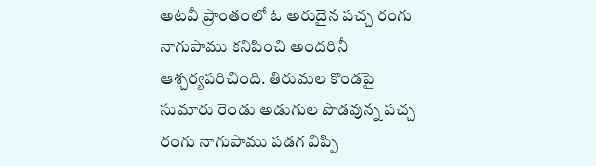అటవీ ప్రాంతంలో ఓ అరుదైన పచ్చ రంగు నాగుపాము కనిపించి అందరినీ ఆశ్చర్యపరిచింది. తిరుమల కొండపై సుమారు రెండు అడుగుల పొడవున్న పచ్చ రంగు నాగుపాము పడగ విప్పి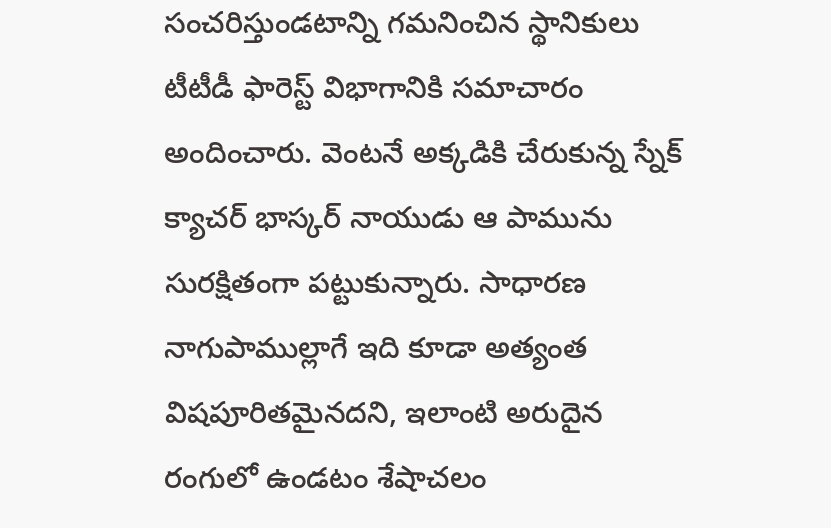సంచరిస్తుండటాన్ని గమనించిన స్థానికులు టీటీడీ ఫారెస్ట్ విభాగానికి సమాచారం అందించారు. వెంటనే అక్కడికి చేరుకున్న స్నేక్ క్యాచర్ భాస్కర్ నాయుడు ఆ పామును సురక్షితంగా పట్టుకున్నారు. సాధారణ నాగుపాముల్లాగే ఇది కూడా అత్యంత విషపూరితమైనదని, ఇలాంటి అరుదైన రంగులో ఉండటం శేషాచలం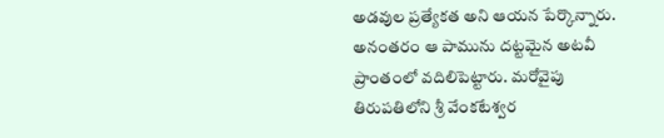అడవుల ప్రత్యేకత అని ఆయన పేర్కొన్నారు. అనంతరం ఆ పామును దట్టమైన అటవీ ప్రాంతంలో వదిలిపెట్టారు. మరోవైపు తిరుపతిలోని శ్రీ వేంకటేశ్వర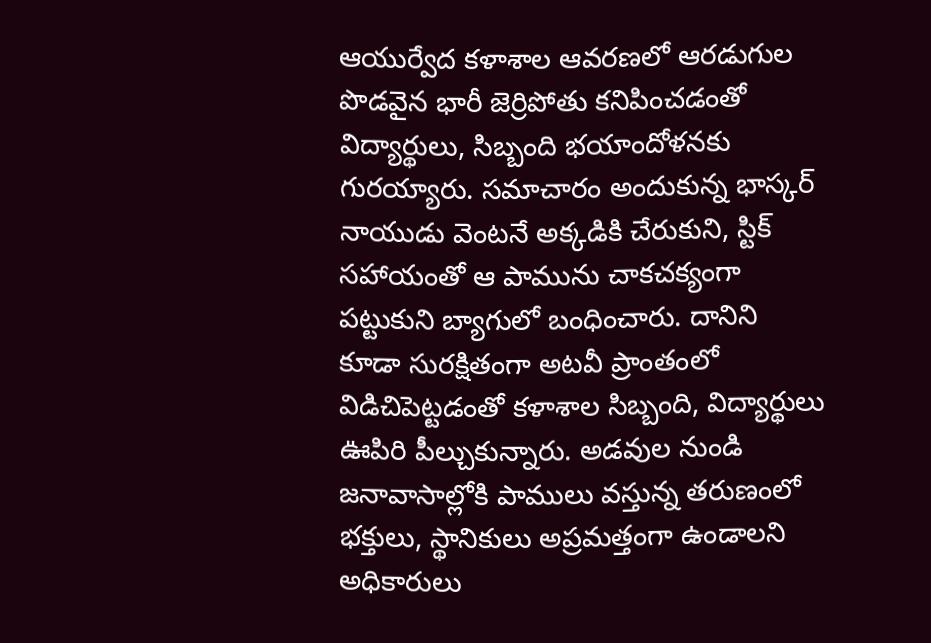ఆయుర్వేద కళాశాల ఆవరణలో ఆరడుగుల పొడవైన భారీ జెర్రిపోతు కనిపించడంతో విద్యార్థులు, సిబ్బంది భయాందోళనకు గురయ్యారు. సమాచారం అందుకున్న భాస్కర్ నాయుడు వెంటనే అక్కడికి చేరుకుని, స్టిక్ సహాయంతో ఆ పామును చాకచక్యంగా పట్టుకుని బ్యాగులో బంధించారు. దానిని కూడా సురక్షితంగా అటవీ ప్రాంతంలో విడిచిపెట్టడంతో కళాశాల సిబ్బంది, విద్యార్థులు ఊపిరి పీల్చుకున్నారు. అడవుల నుండి జనావాసాల్లోకి పాములు వస్తున్న తరుణంలో భక్తులు, స్థానికులు అప్రమత్తంగా ఉండాలని అధికారులు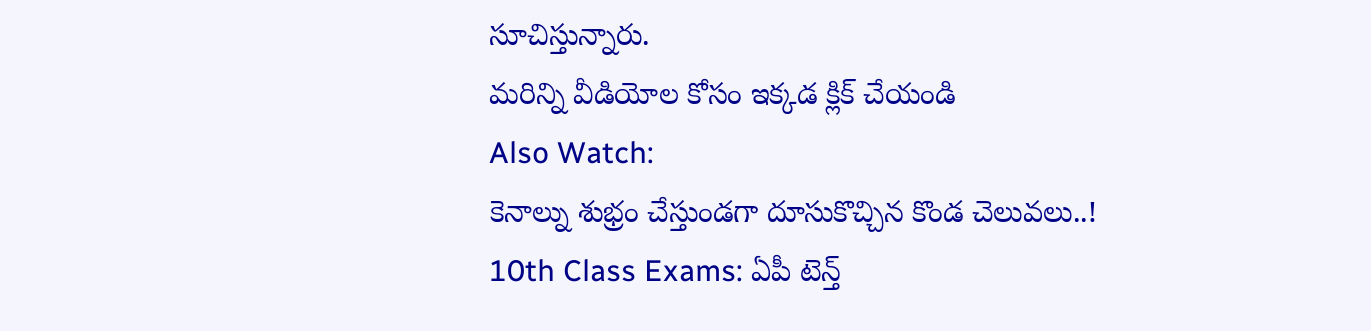సూచిస్తున్నారు.
మరిన్ని వీడియోల కోసం ఇక్కడ క్లిక్ చేయండి
Also Watch:
కెనాల్ను శుభ్రం చేస్తుండగా దూసుకొచ్చిన కొండ చెలువలు..!
10th Class Exams: ఏపీ టెన్త్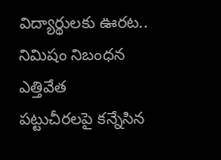విద్యార్థులకు ఊరట.. నిమిషం నిబంధన ఎత్తివేత
పట్టుచీరలపై కన్నేసిన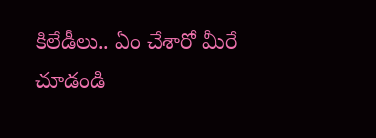కిలేడీలు.. ఏం చేశారో మీరే చూడండి